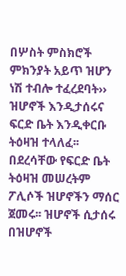በሦስት ምስክሮች ምክንያት አይጥ ዝሆን ነሽ ተብሎ ተፈረደባት›› ዝሆኖች እንዲታሰሩና ፍርድ ቤት እንዲቀርቡ ትዕዛዝ ተላለፈ፡፡ በደረሳቸው የፍርድ ቤት ትዕዛዝ መሠረትም ፖሊሶች ዝሆኖችን ማሰር ጀመሩ፡፡ ዝሆኖች ሲታሰሩ በዝሆኖች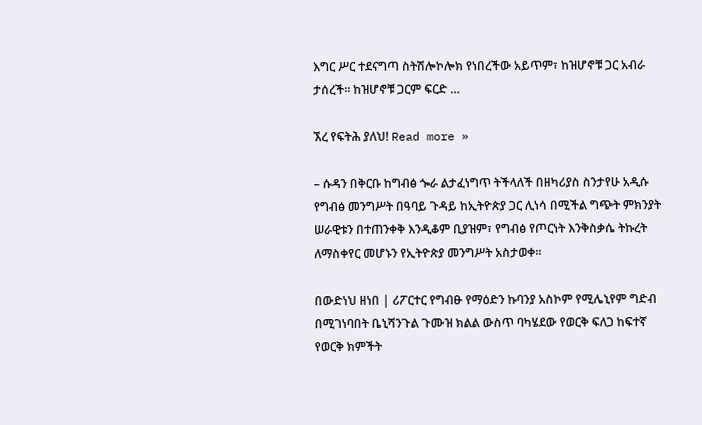እግር ሥር ተደናግጣ ስትሽሎኮሎክ የነበረችው አይጥም፣ ከዝሆኖቹ ጋር አብራ ታሰረች፡፡ ከዝሆኖቹ ጋርም ፍርድ …

ኧረ የፍትሕ ያለህ! Read more »

– ሱዳን በቅርቡ ከግብፅ ጐራ ልታፈነግጥ ትችላለች በዘካሪያስ ስንታየሁ አዲሱ የግብፅ መንግሥት በዓባይ ጉዳይ ከኢትዮጵያ ጋር ሊነሳ በሚችል ግጭት ምክንያት ሠራዊቱን በተጠንቀቅ እንዲቆም ቢያዝም፣ የግብፅ የጦርነት እንቅስቃሴ ትኩረት ለማስቀየር መሆኑን የኢትዮጵያ መንግሥት አስታወቀ፡፡

በውድነህ ዘነበ | ሪፖርተር የግብፁ የማዕድን ኩባንያ አስኮም የሚሌኒየም ግድብ በሚገነባበት ቤኒሻንጉል ጉሙዝ ክልል ውስጥ ባካሄደው የወርቅ ፍለጋ ከፍተኛ የወርቅ ክምችት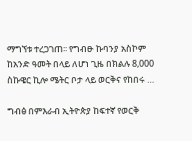ማግኘቱ ተረጋገጠ፡፡ የግብፁ ኩባንያ አስኮም ከአንድ ዓመት በላይ ለሆነ ጊዜ በክልሉ 8,000 ስኩዌር ኪሎ ሜትር ቦታ ላይ ወርቅና የከበሩ …

ግብፅ በምእራብ ኢትዮጵያ ከፍተኛ የወርቅ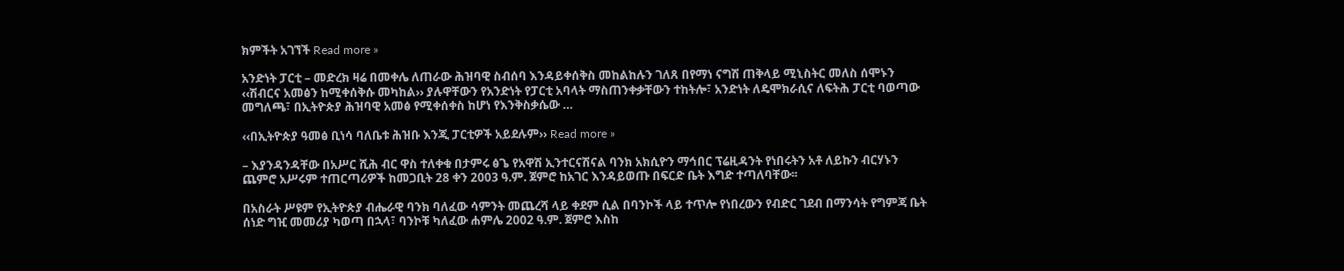ክምችት አገኘች Read more »

አንድነት ፓርቲ – መድረክ ዛሬ በመቀሌ ለጠራው ሕዝባዊ ስብሰባ እንዳይቀሰቅስ መከልከሉን ገለጸ በየማነ ናግሽ ጠቅላይ ሚኒስትር መለስ ሰሞኑን ‹‹ሽብርና አመፅን ከሚቀሰቅሱ መካከል›› ያሉዋቸውን የአንድነት የፓርቲ አባላት ማስጠንቀቃቸውን ተከትሎ፣ አንድነት ለዴሞክራሲና ለፍትሕ ፓርቲ ባወጣው መግለጫ፣ በኢትዮጵያ ሕዝባዊ አመፅ የሚቀሰቀስ ከሆነ የእንቅስቃሴው …

‹‹በኢትዮጵያ ዓመፅ ቢነሳ ባለቤቱ ሕዝቡ እንጂ ፓርቲዎች አይደሉም›› Read more »

– እያንዳንዳቸው በአሥር ሺሕ ብር ዋስ ተለቀቁ በታምሩ ፅጌ የአዋሽ ኢንተርናሽናል ባንክ አክሲዮን ማኅበር ፕሬዚዳንት የነበሩትን አቶ ለይኩን ብርሃኑን ጨምሮ አሥሩም ተጠርጣሪዎች ከመጋቢት 28 ቀን 2003 ዓ.ም. ጀምሮ ከአገር እንዳይወጡ በፍርድ ቤት እግድ ተጣለባቸው፡፡

በአስራት ሥዩም የኢትዮጵያ ብሔራዊ ባንክ ባለፈው ሳምንት መጨረሻ ላይ ቀደም ሲል በባንኮች ላይ ተጥሎ የነበረውን የብድር ገደብ በማንሳት የግምጃ ቤት ሰነድ ግዢ መመሪያ ካወጣ በኋላ፣ ባንኮቹ ካለፈው ሐምሌ 2002 ዓ.ም. ጀምሮ እስከ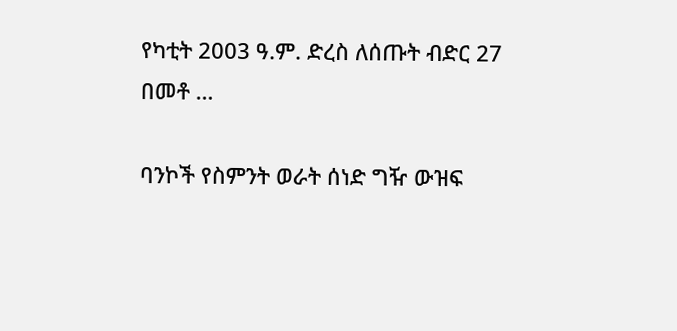የካቲት 2003 ዓ.ም. ድረስ ለሰጡት ብድር 27 በመቶ …

ባንኮች የስምንት ወራት ሰነድ ግዥ ውዝፍ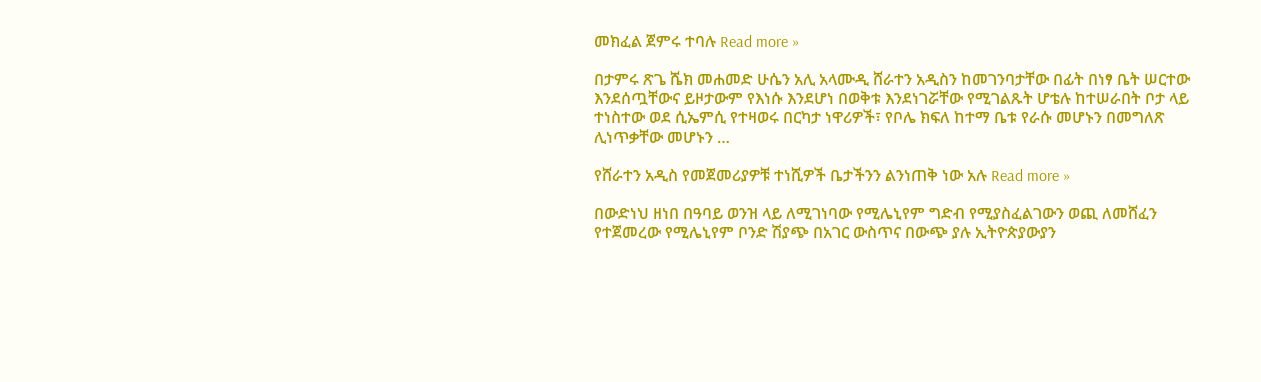መክፈል ጀምሩ ተባሉ Read more »

በታምሩ ጽጌ ሼክ መሐመድ ሁሴን አሊ አላሙዲ ሸራተን አዲስን ከመገንባታቸው በፊት በነፃ ቤት ሠርተው እንደሰጧቸውና ይዞታውም የእነሱ እንደሆነ በወቅቱ እንደነገሯቸው የሚገልጹት ሆቴሉ ከተሠራበት ቦታ ላይ ተነስተው ወደ ሲኤምሲ የተዛወሩ በርካታ ነዋሪዎች፣ የቦሌ ክፍለ ከተማ ቤቱ የራሱ መሆኑን በመግለጽ ሊነጥቃቸው መሆኑን …

የሸራተን አዲስ የመጀመሪያዎቹ ተነሺዎች ቤታችንን ልንነጠቅ ነው አሉ Read more »

በውድነህ ዘነበ በዓባይ ወንዝ ላይ ለሚገነባው የሚሌኒየም ግድብ የሚያስፈልገውን ወጪ ለመሸፈን የተጀመረው የሚሌኒየም ቦንድ ሽያጭ በአገር ውስጥና በውጭ ያሉ ኢትዮጵያውያን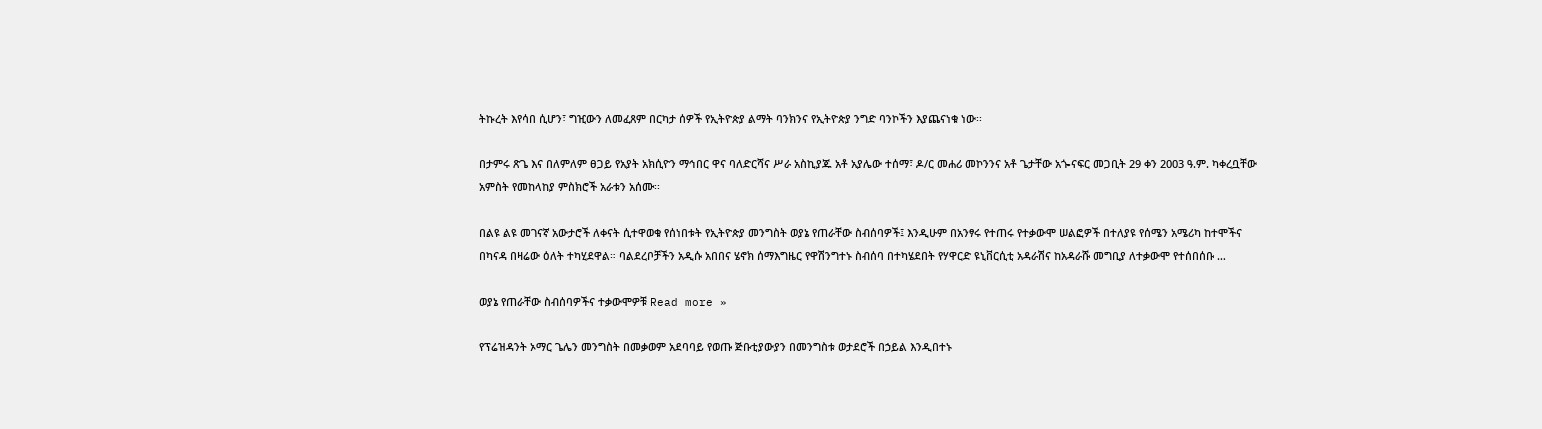ትኩረት እየሳበ ሲሆን፣ ግዢውን ለመፈጸም በርካታ ሰዎች የኢትዮጵያ ልማት ባንክንና የኢትዮጵያ ንግድ ባንኮችን እያጨናነቁ ነው፡፡

በታምሩ ጽጌ እና በለምለም ፀጋይ የአያት አክሲዮን ማኅበር ዋና ባለድርሻና ሥራ አስኪያጁ አቶ አያሌው ተሰማ፣ ዶ/ር መሐሪ መኮንንና አቶ ጌታቸው አጐናፍር መጋቢት 29 ቀን 2003 ዓ.ም. ካቀረቧቸው አምስት የመከላከያ ምስክሮች አራቱን አሰሙ፡፡

በልዩ ልዩ መገናኛ አውታሮች ለቀናት ሲተዋወቁ የሰነበቱት የኢትዮጵያ መንግስት ወያኔ የጠራቸው ስብሰባዎች፤ እንዲሁም በአንፃሩ የተጠሩ የተቃውሞ ሠልፎዎች በተለያዩ የሰሜን አሜሪካ ከተሞችና በካናዳ በዛሬው ዕለት ተካሂደዋል። ባልደረቦቻችን አዲሱ አበበና ሄኖክ ሰማእግዜር የዋሽንግተኑ ስብሰባ በተካሄደበት የሃዋርድ ዩኒቨርሲቲ አዳራሽና ከአዳራሹ መግቢያ ለተቃውሞ የተሰበሰቡ …

ወያኔ የጠራቸው ስብሰባዎችና ተቃውሞዎቹ Read more »

የፕሬዝዳንት ኦማር ጌሌን መንግስት በመቃወም አደባባይ የወጡ ጅቡቲያውያን በመንግስቱ ወታደሮች በኃይል እንዲበተኑ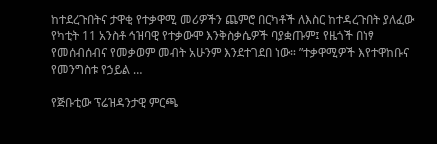ከተደረጉበትና ታዋቂ የተቃዋሚ መሪዎችን ጨምሮ በርካቶች ለእስር ከተዳረጉበት ያለፈው የካቲት 11 አንስቶ ኅዝባዊ የተቃውሞ እንቅስቃሴዎች ባያቋጡም፤ የዜጎች በነፃ የመሰብሰብና የመቃወም መብት አሁንም እንደተገደበ ነው። ”ተቃዋሚዎች እየተዋከቡና የመንግስቱ የኃይል …

የጅቡቲው ፕሬዝዳንታዊ ምርጫ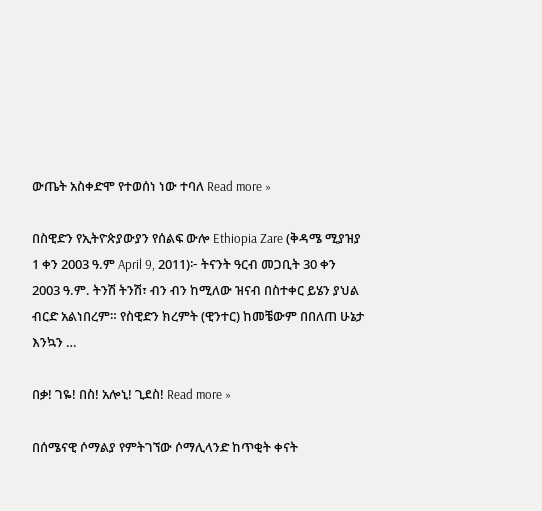ውጤት አስቀድሞ የተወሰነ ነው ተባለ Read more »

በስዊድን የኢትዮጵያውያን የሰልፍ ውሎ Ethiopia Zare (ቅዳሜ ሚያዝያ 1 ቀን 2003 ዓ.ም April 9, 2011)፦ ትናንት ዓርብ መጋቢት 30 ቀን 2003 ዓ.ም. ትንሽ ትንሽ፣ ብን ብን ከሚለው ዝናብ በስተቀር ይሄን ያህል ብርድ አልነበረም። የስዊድን ክረምት (ዊንተር) ከመቼውም በበለጠ ሁኔታ እንኳን …

በቃ! ገዬ! በስ! አሎኒ! ጊደስ! Read more »

በሰሜናዊ ሶማልያ የምትገኘው ሶማሊላንድ ከጥቂት ቀናት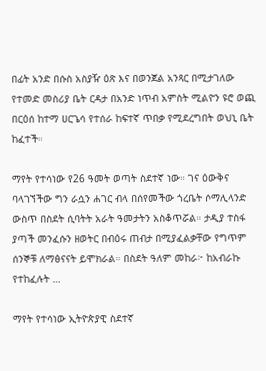በፊት አንድ በሱስ አስያዥ ዕጽ እና በወንጀል አንጻር በሚታገለው የተመድ መስሪያ ቤት ርዳታ በአንድ ነጥብ አምስት ሚልዮን ዩሮ ወጪ በርዕሰ ከተማ ሀርጌሳ የተሰራ ከፍተኛ ጥበቃ የሚደረግበት ወህኒ ቤት ከፈተች።

ማየት የተሳነው የ26 ዓመት ወጣት ስደተኛ ነው። ገና ዕውቅና ባላገኘችው ግን ራሷን ሐገር ብላ በሰየመችው ጎረቤት ሶማሊላንድ ውስጥ በስደት ሲባትት አራት ዓመታትን አስቆጥሯል። ታዲያ ተስፋ ያጣች መንፈሱን ዘወትር በብዕሩ ጠብታ በሚያፈልቃቸው የግጥም ሰንኞቹ ለማፅናናት ይሞክራል። በስደት ዓለም መከራ፦ ከአብራኩ የተከፈሉት …

ማየት የተሳነው ኢትዮጵያዊ ስደተኛ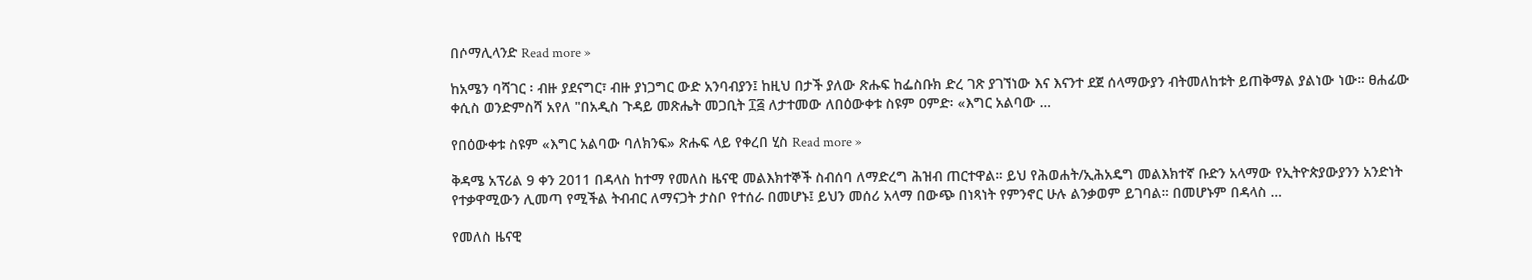በሶማሊላንድ Read more »

ከአሜን ባሻገር ፡ ብዙ ያደናግር፣ ብዙ ያነጋግር ውድ አንባብያን፤ ከዚህ በታች ያለው ጽሑፍ ከፌስቡክ ድረ ገጽ ያገኘነው እና እናንተ ደጀ ሰላማውያን ብትመለከቱት ይጠቅማል ያልነው ነው። ፀሐፊው ቀሲስ ወንድምስሻ አየለ "በአዲስ ጉዳይ መጽሔት መጋቢት ፲፭ ለታተመው ለበዕውቀቱ ስዩም ዐምድ፡ «እግር አልባው …

የበዕውቀቱ ስዩም «እግር አልባው ባለክንፍ» ጽሑፍ ላይ የቀረበ ሂስ Read more »

ቅዳሜ አፕሪል 9 ቀን 2011 በዳላስ ከተማ የመለስ ዜናዊ መልእክተኞች ስብሰባ ለማድረግ ሕዝብ ጠርተዋል። ይህ የሕወሐት/ኢሕአዴግ መልእክተኛ ቡድን አላማው የኢትዮጵያውያንን አንድነት የተቃዋሚውን ሊመጣ የሚችል ትብብር ለማናጋት ታስቦ የተሰራ በመሆኑ፤ ይህን መሰሪ አላማ በውጭ በነጻነት የምንኖር ሁሉ ልንቃወም ይገባል። በመሆኑም በዳላስ …

የመለስ ዜናዊ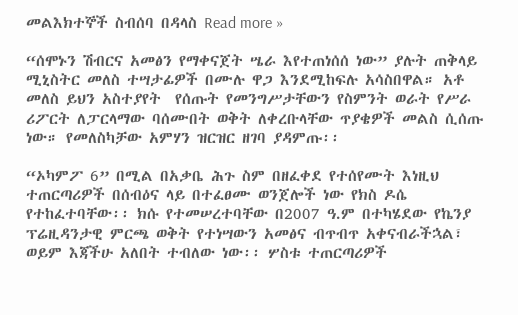መልእክተኞች ስብሰባ በዳላስ Read more »

“ሰሞኑን ሽብርና አመፅን የማቀናጀት ሤራ እየተጠነሰሰ ነው” ያሉት ጠቅላይ ሚኒስትር መለስ ተሣታፊዎች በሙሉ ዋጋ እንደሚከፍሉ አሳስበዋል። አቶ መለስ ይህን አስተያየት  የሰጡት የመንግሥታቸውን የስምንት ወራት የሥራ ሪፖርት ለፓርላማው ባሰሙበት ወቅት ለቀረቡላቸው ጥያቄዎች መልስ ሲሰጡ ነው። የመለስካቻው አምሃን ዝርዝር ዘገባ ያዳምጡ፡፡

“ኦካምፖ 6” በሚል በአቃቤ ሕጉ ስም በዘፈቀደ የተሰየሙት እነዚህ ተጠርጣሪዎች በሰብዕና ላይ በተፈፀሙ ወንጀሎች ነው የክስ ዶሴ የተከፈተባቸው፡፡ ክሱ የተመሠረተባቸው በ2007 ዓ.ም በተካሄደው የኬንያ ፕሬዚዳንታዊ ምርጫ ወቅት የተነሣውን አመፅና ብጥብጥ አቀናብራችኋል፣ ወይም እጃችሁ አለበት ተብለው ነው፡፡ ሦስቱ ተጠርጣሪዎች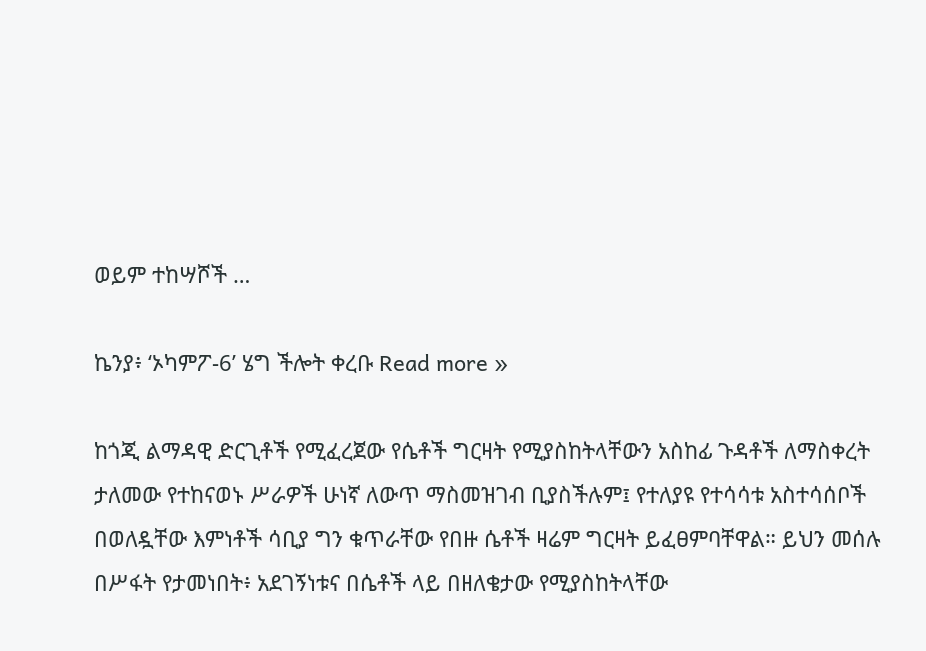ወይም ተከሣሾች …

ኬንያ፥ ‘ኦካምፖ-6’ ሄግ ችሎት ቀረቡ Read more »

ከጎጂ ልማዳዊ ድርጊቶች የሚፈረጀው የሴቶች ግርዛት የሚያስከትላቸውን አስከፊ ጉዳቶች ለማስቀረት ታለመው የተከናወኑ ሥራዎች ሁነኛ ለውጥ ማስመዝገብ ቢያስችሉም፤ የተለያዩ የተሳሳቱ አስተሳሰቦች በወለዷቸው እምነቶች ሳቢያ ግን ቁጥራቸው የበዙ ሴቶች ዛሬም ግርዛት ይፈፀምባቸዋል። ይህን መሰሉ በሥፋት የታመነበት፥ አደገኝነቱና በሴቶች ላይ በዘለቄታው የሚያስከትላቸው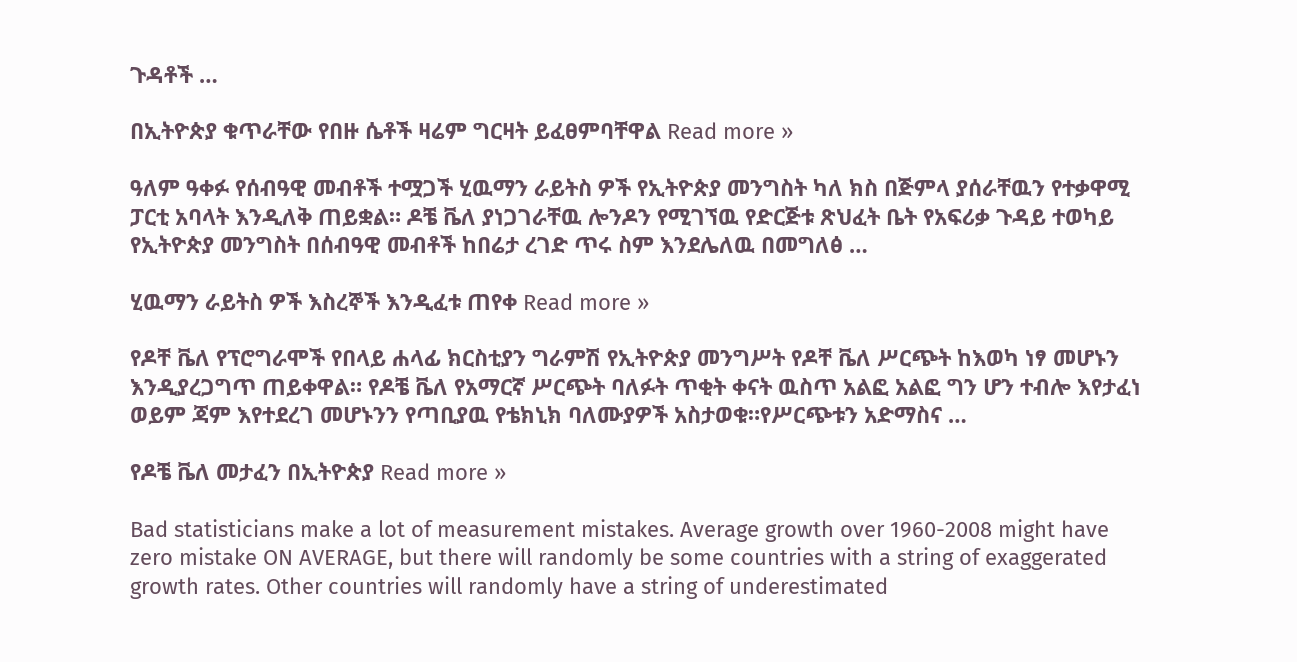ጉዳቶች …

በኢትዮጵያ ቁጥራቸው የበዙ ሴቶች ዛሬም ግርዛት ይፈፀምባቸዋል Read more »

ዓለም ዓቀፉ የሰብዓዊ መብቶች ተሟጋች ሂዉማን ራይትስ ዎች የኢትዮጵያ መንግስት ካለ ክስ በጅምላ ያሰራቸዉን የተቃዋሚ ፓርቲ አባላት እንዲለቅ ጠይቋል። ዶቼ ቬለ ያነጋገራቸዉ ሎንዶን የሚገኘዉ የድርጅቱ ጽህፈት ቤት የአፍሪቃ ጉዳይ ተወካይ የኢትዮጵያ መንግስት በሰብዓዊ መብቶች ከበሬታ ረገድ ጥሩ ስም እንደሌለዉ በመግለፅ …

ሂዉማን ራይትስ ዎች እስረኞች እንዲፈቱ ጠየቀ Read more »

የዶቸ ቬለ የፕሮግራሞች የበላይ ሐላፊ ክርስቲያን ግራምሽ የኢትዮጵያ መንግሥት የዶቸ ቬለ ሥርጭት ከእወካ ነፃ መሆኑን እንዲያረጋግጥ ጠይቀዋል። የዶቼ ቬለ የአማርኛ ሥርጭት ባለፉት ጥቂት ቀናት ዉስጥ አልፎ አልፎ ግን ሆን ተብሎ እየታፈነ ወይም ጃም እየተደረገ መሆኑንን የጣቢያዉ የቴክኒክ ባለሙያዎች አስታወቁ።የሥርጭቱን አድማስና …

የዶቼ ቬለ መታፈን በኢትዮጵያ Read more »

Bad statisticians make a lot of measurement mistakes. Average growth over 1960-2008 might have zero mistake ON AVERAGE, but there will randomly be some countries with a string of exaggerated growth rates. Other countries will randomly have a string of underestimated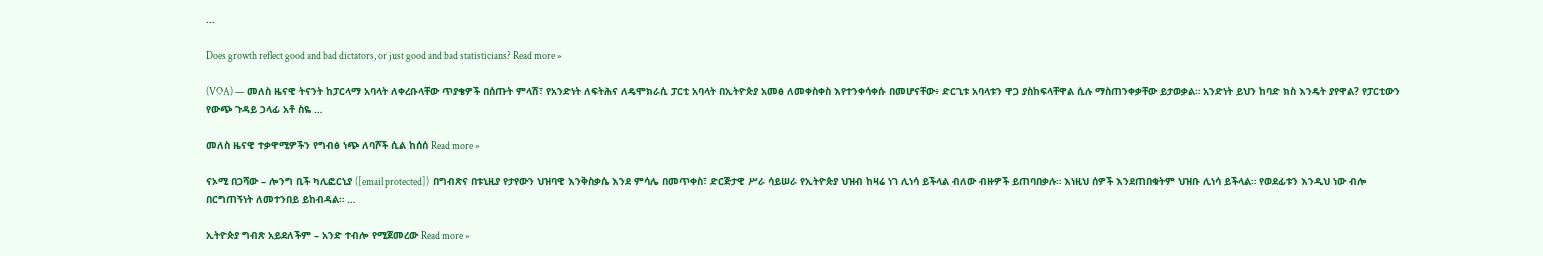…

Does growth reflect good and bad dictators, or just good and bad statisticians? Read more »

(VOA) — መለስ ዜናዊ ትናንት ከፓርላማ አባላት ለቀረቡላቸው ጥያቄዎች በሰጡት ምላሽ፣ የአንድነት ለፍትሕና ለዴሞክራሲ ፓርቲ አባላት በኢትዮጵያ አመፅ ለመቀስቀስ እየተንቀሳቀሱ በመሆናቸው፥ ድርጊቱ አባላቱን ዋጋ ያስከፍላቸዋል ሲሉ ማስጠንቀቃቸው ይታወቃል። አንድነት ይህን ከባድ ክስ እንዴት ያየዋል? የፓርቲውን የውጭ ጉዳይ ኃላፊ አቶ ስዬ …

መለስ ዜናዊ ተቃዋሚዎችን የግብፅ ነጭ ለባሾች ሲል ከሰሰ Read more »

ናኦሚ በጋሻው – ሎንግ ቢች ካሊፎርኒያ ([email protected])  በግብጽና በቱኒዚያ የታየውን ህዝባዊ እንቅስቃሴ እንደ ምሳሌ በመጥቀስ፣ ድርጅታዊ ሥራ ሳይሠራ የኢትዮጵያ ህዝብ ከዛሬ ነገ ሊነሳ ይችላል ብለው ብዙዎች ይጠባበቃሉ። እነዚህ ሰዎች እንደጠበቁትም ህዝቡ ሊነሳ ይችላል። የወደፊቱን እንዲህ ነው ብሎ በርግጠኝነት ለመተንበይ ይከብዳል። …

ኢትዮጵያ ግብጽ አይደለችም – አንድ ተብሎ የሚጀመረው Read more »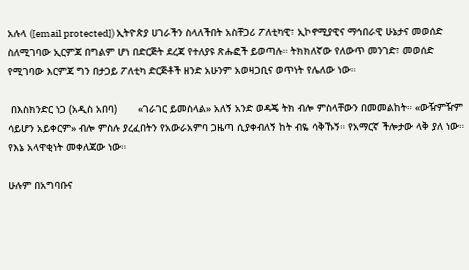አሉላ ([email protected]) ኢትዮጵያ ሀገራችን ስላለችበት አስቸጋሪ ፖለቲካዊ፣ ኢኮኖሚያዊና ማኅበራዊ ሁኔታና መወሰድ ስለሚገባው ኢርምጃ በግልም ሆነ በድርጅት ደረጃ የተለያዩ ጽሑፎች ይወጣሉ። ትክክለኛው የለውጥ መንገድ፣ መወሰድ የሚገባው እርምጃ ግን በታጋይ ፖለቲካ ድርጅቶች ዘንድ አሁንም አወዛጋቢና ወጥነት የሌለው ነው።

 በእስክንድር ነጋ (አዲስ አበባ)       «ገራገር ይመስላል» አለኝ አንድ ወዳጄ ትክ ብሎ ምስላቸውን በመመልከት። «ውዥምዥም ሳይሆን አይቀርም» ብሎ ምስሉ ያረፈበትን የአውራአምባ ጋዜጣ ሲያቀብለኝ ከት ብዬ ሳቅኹኝ። የአማርኛ ችሎታው ላቅ ያለ ነው። የእኔ አላዋቂነት መቀለጃው ነው።

ሁሉም በአግባቡና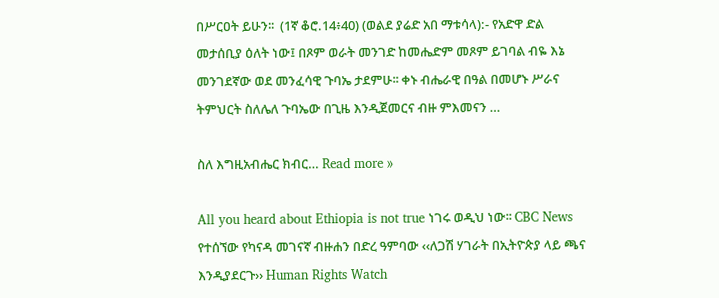በሥርዐት ይሁን፡፡  (1ኛ ቆሮ.14፥40) (ወልደ ያሬድ አበ ማቱሳላ):- የአድዋ ድል መታሰቢያ ዕለት ነው፤ በጾም ወራት መንገድ ከመሔድም መጾም ይገባል ብዬ እኔ መንገደኛው ወደ መንፈሳዊ ጉባኤ ታደምሁ፡፡ ቀኑ ብሔራዊ በዓል በመሆኑ ሥራና ትምህርት ስለሌለ ጉባኤው በጊዜ እንዲጀመርና ብዙ ምእመናን …

ስለ እግዚአብሔር ክብር… Read more »

All you heard about Ethiopia is not true ነገሩ ወዲህ ነው፡፡ CBC News የተሰኘው የካናዳ መገናኛ ብዙሐን በድረ ዓምባው ‹‹ለጋሽ ሃገራት በኢትዮጵያ ላይ ጫና እንዲያደርጉ›› Human Rights Watch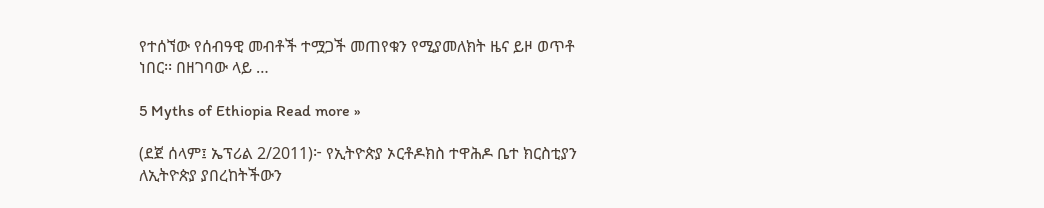የተሰኘው የሰብዓዊ መብቶች ተሟጋች መጠየቁን የሚያመለክት ዜና ይዞ ወጥቶ ነበር፡፡ በዘገባው ላይ …

5 Myths of Ethiopia Read more »

(ደጀ ሰላም፤ ኤፕሪል 2/2011)፦ የኢትዮጵያ ኦርቶዶክስ ተዋሕዶ ቤተ ክርስቲያን ለኢትዮጵያ ያበረከትችውን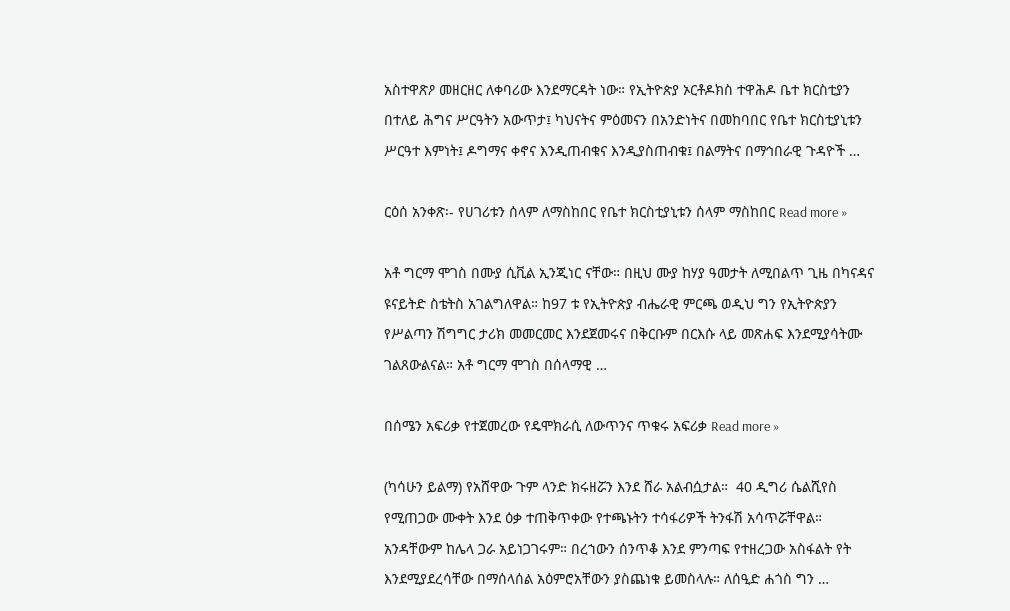አስተዋጽዖ መዘርዘር ለቀባሪው እንደማርዳት ነው። የኢትዮጵያ ኦርቶዶክስ ተዋሕዶ ቤተ ክርስቲያን በተለይ ሕግና ሥርዓትን አውጥታ፤ ካህናትና ምዕመናን በአንድነትና በመከባበር የቤተ ክርስቲያኒቱን ሥርዓተ እምነት፤ ዶግማና ቀኖና እንዲጠብቁና እንዲያስጠብቁ፤ በልማትና በማኅበራዊ ጉዳዮች …

ርዕሰ አንቀጽ፡- የሀገሪቱን ሰላም ለማስከበር የቤተ ክርስቲያኒቱን ሰላም ማስከበር Read more »

አቶ ግርማ ሞገስ በሙያ ሲቪል ኢንጂነር ናቸው። በዚህ ሙያ ከሃያ ዓመታት ለሚበልጥ ጊዜ በካናዳና  ዩናይትድ ስቴትስ አገልግለዋል። ከ97 ቱ የኢትዮጵያ ብሔራዊ ምርጫ ወዲህ ግን የኢትዮጵያን የሥልጣን ሽግግር ታሪክ መመርመር እንደጀመሩና በቅርቡም በርእሱ ላይ መጽሐፍ እንደሚያሳትሙ ገልጸውልናል። አቶ ግርማ ሞገስ በሰላማዊ …

በሰሜን አፍሪቃ የተጀመረው የዴሞክራሲ ለውጥንና ጥቁሩ አፍሪቃ Read more »

(ካሳሁን ይልማ) የአሸዋው ጉም ላንድ ክሩዘሯን እንደ ሸራ አልብሷታል።  40 ዲግሪ ሴልሺየስ የሚጠጋው ሙቀት እንደ ዕቃ ተጠቅጥቀው የተጫኑትን ተሳፋሪዎች ትንፋሽ አሳጥሯቸዋል። አንዳቸውም ከሌላ ጋራ አይነጋገሩም። በረኀውን ሰንጥቆ እንደ ምንጣፍ የተዘረጋው አስፋልት የት እንደሚያደረሳቸው በማሰላሰል አዕምሮአቸውን ያስጨነቁ ይመስላሉ። ለሰዒድ ሐጎስ ግን …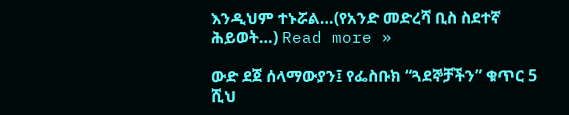እንዲህም ተኑሯል…(የአንድ መድረሻ ቢስ ስደተኛ ሕይወት…) Read more »

ውድ ደጀ ሰላማውያን፤ የፌስቡክ “ጓደኞቻችን” ቁጥር 5 ሺህ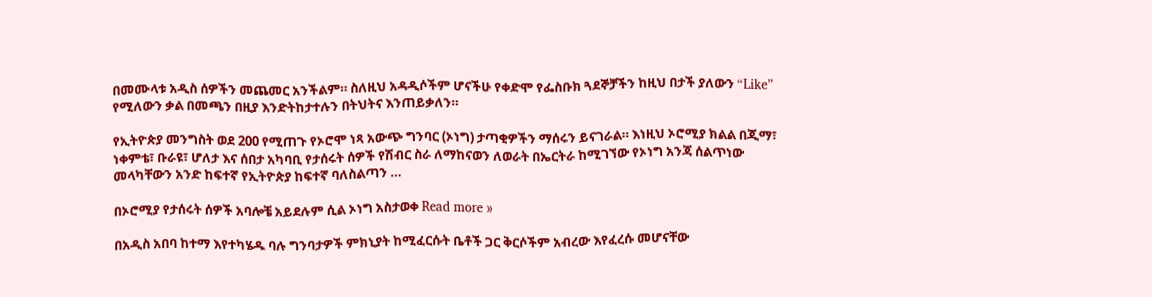በመሙላቱ አዲስ ሰዎችን መጨመር አንችልም። ስለዚህ አዳዲሶችም ሆናችሁ የቀድሞ የፌስቡክ ጓደኞቻችን ከዚህ በታች ያለውን “Like” የሚለውን ቃል በመጫን በዚያ እንድትከታተሉን በትህትና እንጠይቃለን።

የኢትዮጵያ መንግስት ወደ 200 የሚጠጉ የኦሮሞ ነጻ አውጭ ግንባር (ኦነግ) ታጣቂዎችን ማሰሩን ይናገራል። እነዚህ ኦሮሚያ ክልል በጂማ፣ ነቀምቴ፣ ቡራዩ፣ ሆለታ እና ሰበታ አካባቢ የታሰሩት ሰዎች የሽብር ስራ ለማከናወን ለወራት በኤርትራ ከሚገኘው የኦነግ አንጃ ሰልጥነው መላካቸውን አንድ ከፍተኛ የኢትዮጵያ ከፍተኛ ባለስልጣን …

በኦሮሚያ የታሰሩት ሰዎች አባሎቼ አይደሉም ሲል ኦነግ አስታወቀ Read more »

በአዲስ አበባ ከተማ እየተካሄዱ ባሉ ግንባታዎች ምክኒያት ከሚፈርሱት ቤቶች ጋር ቅርሶችም አብረው እየፈረሱ መሆናቸው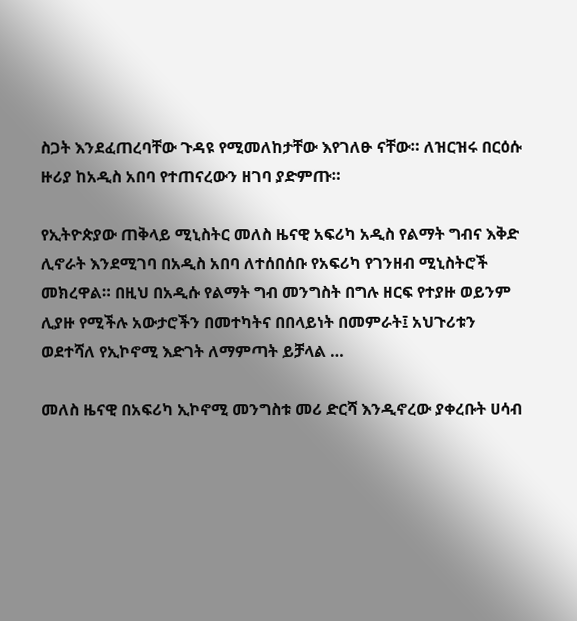ስጋት እንደፈጠረባቸው ጉዳዩ የሚመለከታቸው እየገለፁ ናቸው። ለዝርዝሩ በርዕሱ ዙሪያ ከአዲስ አበባ የተጠናረውን ዘገባ ያድምጡ።

የኢትዮጵያው ጠቅላይ ሚኒስትር መለስ ዜናዊ አፍሪካ አዲስ የልማት ግብና እቅድ ሊኖራት እንደሚገባ በአዲስ አበባ ለተሰበሰቡ የአፍሪካ የገንዘብ ሚኒስትሮች መክረዋል። በዚህ በአዲሱ የልማት ግብ መንግስት በግሉ ዘርፍ የተያዙ ወይንም ሊያዙ የሚችሉ አውታሮችን በመተካትና በበላይነት በመምራት፤ አህጉሪቱን ወደተሻለ የኢኮኖሚ እድገት ለማምጣት ይቻላል …

መለስ ዜናዊ በአፍሪካ ኢኮኖሚ መንግስቱ መሪ ድርሻ እንዲኖረው ያቀረቡት ሀሳብ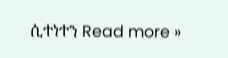ሲተነተን Read more »